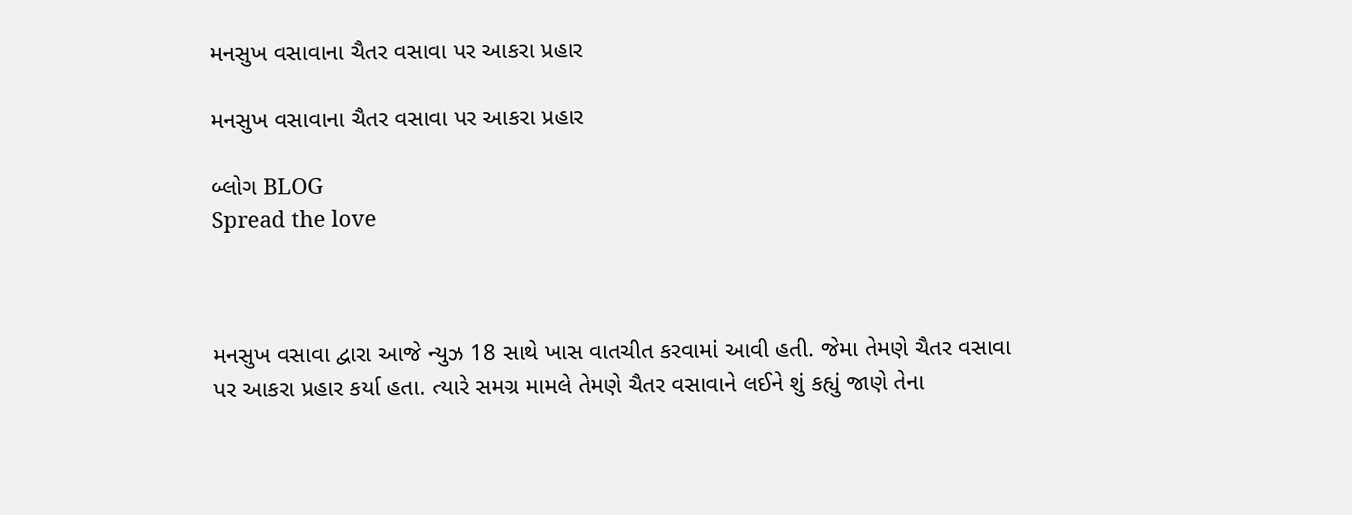મનસુખ વસાવાના ચૈતર વસાવા પર આકરા પ્રહાર

મનસુખ વસાવાના ચૈતર વસાવા પર આકરા પ્રહાર

બ્લોગ BLOG
Spread the love



મનસુખ વસાવા દ્વારા આજે ન્યુઝ 18 સાથે ખાસ વાતચીત કરવામાં આવી હતી. જેમા તેમણે ચૈતર વસાવા પર આકરા પ્રહાર કર્યા હતા. ત્યારે સમગ્ર મામલે તેમણે ચૈતર વસાવાને લઈને શું કહ્યું જાણે તેના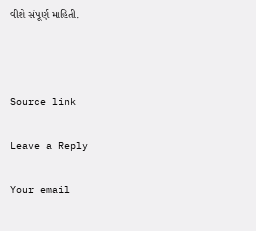વીશે સંપૂર્ણ માહિતી.



Source link

Leave a Reply

Your email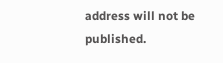address will not be published.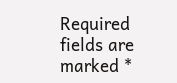Required fields are marked *